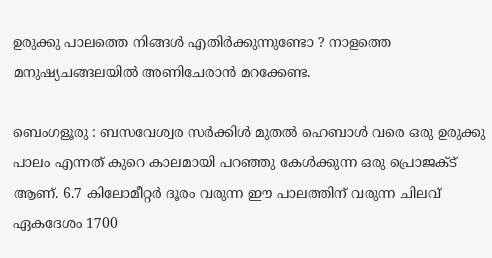ഉരുക്കു പാലത്തെ നിങ്ങൾ എതിർക്കുന്നുണ്ടോ ? നാളത്തെ മനുഷ്യചങ്ങലയിൽ അണിചേരാൻ മറക്കേണ്ട.

ബെംഗളൂരു : ബസവേശ്വര സർക്കിൾ മുതൽ ഹെബാൾ വരെ ഒരു ഉരുക്കു പാലം എന്നത് കുറെ കാലമായി പറഞ്ഞു കേൾക്കുന്ന ഒരു പ്രൊജക്ട് ആണ്. 6.7 കിലോമീറ്റർ ദൂരം വരുന്ന ഈ പാലത്തിന് വരുന്ന ചിലവ് ഏകദേശം 1700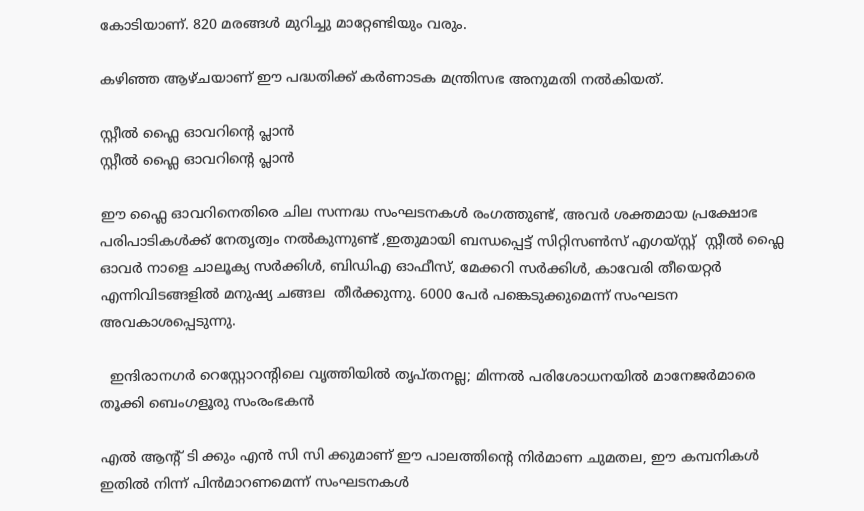കോടിയാണ്. 820 മരങ്ങൾ മുറിച്ചു മാറ്റേണ്ടിയും വരും.

കഴിഞ്ഞ ആഴ്ചയാണ് ഈ പദ്ധതിക്ക് കർണാടക മന്ത്രിസഭ അനുമതി നൽകിയത്.

സ്റ്റീല്‍ ഫ്ലൈ ഓവറിന്റെ പ്ലാന്‍
സ്റ്റീല്‍ ഫ്ലൈ ഓവറിന്റെ പ്ലാന്‍

ഈ ഫ്ലൈ ഓവറിനെതിരെ ചില സന്നദ്ധ സംഘടനകൾ രംഗത്തുണ്ട്, അവർ ശക്തമായ പ്രക്ഷോഭ പരിപാടികൾക്ക് നേതൃത്വം നൽകുന്നുണ്ട് ,ഇതുമായി ബന്ധപ്പെട്ട് സിറ്റിസൺസ് എഗയ്സ്റ്റ്  സ്റ്റീൽ ഫ്ലൈ ഓവർ നാളെ ചാലൂക്യ സർക്കിൾ, ബിഡിഎ ഓഫീസ്, മേക്കറി സർക്കിൾ, കാവേരി തീയെറ്റർ എന്നിവിടങ്ങളിൽ മനുഷ്യ ചങ്ങല  തീർക്കുന്നു. 6000 പേർ പങ്കെടുക്കുമെന്ന് സംഘടന അവകാശപ്പെടുന്നു.

  ഇന്ദിരാനഗർ റെസ്റ്റോറന്റിലെ വൃത്തിയിൽ തൃപ്തനല്ല; മിന്നൽ പരിശോധനയിൽ മാനേജർമാരെ തൂക്കി ബെംഗളൂരു സംരംഭകൻ

എൽ ആന്റ് ടി ക്കും എൻ സി സി ക്കുമാണ് ഈ പാലത്തിന്റെ നിർമാണ ചുമതല, ഈ കമ്പനികൾ ഇതിൽ നിന്ന് പിൻമാറണമെന്ന് സംഘടനകൾ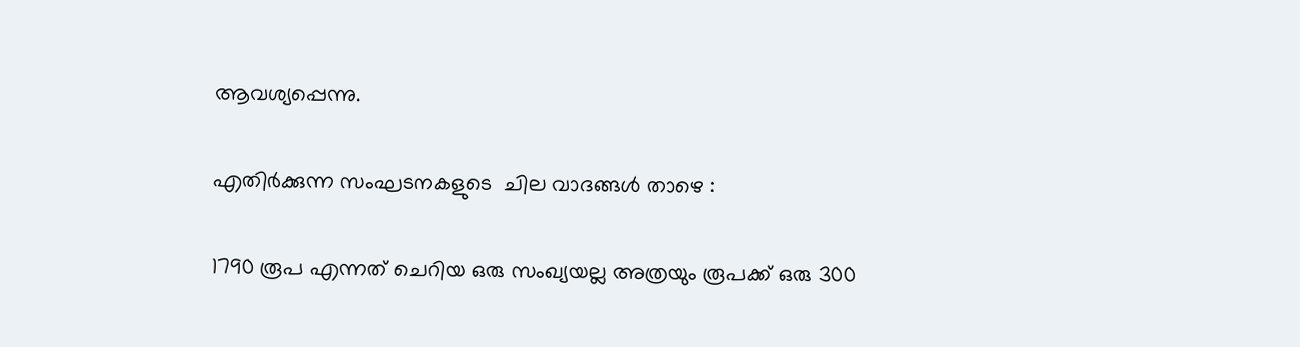ആവശ്യപ്പെന്നു.

എതിർക്കുന്ന സംഘടനകളുടെ  ചില വാദങ്ങൾ താഴെ :

1790 രൂപ എന്നത് ചെറിയ ഒരു സംഖ്യയല്ല അത്രയും രൂപക്ക് ഒരു 300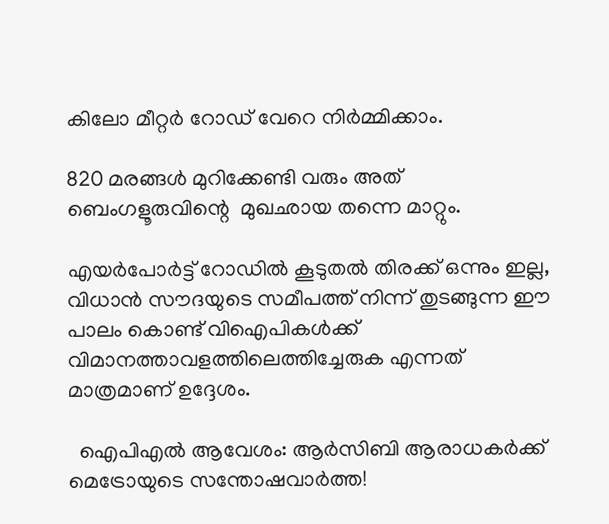കിലോ മീറ്റർ റോഡ് വേറെ നിർമ്മിക്കാം.

820 മരങ്ങൾ മുറിക്കേണ്ടി വരും അത് ബെംഗളൂരുവിന്റെ  മുഖഛായ തന്നെ മാറ്റും.

എയർപോർട്ട് റോഡിൽ കൂടുതൽ തിരക്ക് ഒന്നും ഇല്ല, വിധാൻ സൗദയുടെ സമീപത്ത് നിന്ന് തുടങ്ങുന്ന ഈ പാലം കൊണ്ട് വിഐപികൾക്ക് വിമാനത്താവളത്തിലെത്തിച്ചേരുക എന്നത് മാത്രമാണ് ഉദ്ദേശം.

  ഐപിഎൽ ആവേശം: ആർ‌സി‌ബി ആരാധകർക്ക് മെട്രോയുടെ സന്തോഷവാർത്ത!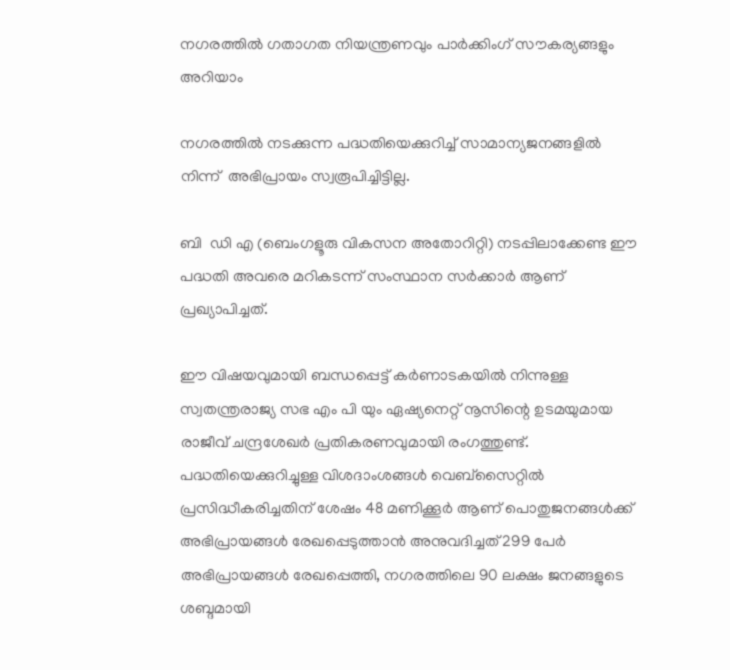നഗരത്തിൽ ഗതാഗത നിയന്ത്രണവും പാർക്കിംഗ് സൗകര്യങ്ങളും അറിയാം

നഗരത്തിൽ നടക്കുന്ന പദ്ധതിയെക്കുറിച്ച് സാമാന്യജനങ്ങളിൽ നിന്ന്  അഭിപ്രായം സ്വരൂപിച്ചിട്ടില്ല.

ബി  ഡി എ (ബെംഗളൂരു വികസന അതോറിറ്റി) നടപ്പിലാക്കേണ്ട ഈ പദ്ധതി അവരെ മറികടന്ന് സംസ്ഥാന സർക്കാർ ആണ് പ്രഖ്യാപിച്ചത്.

ഈ വിഷയവുമായി ബന്ധപ്പെട്ട് കർണാടകയിൽ നിന്നുള്ള സ്വതന്ത്രരാജ്യ സഭ എം പി യും ഏഷ്യനെറ്റ് നൂസിന്റെ ഉടമയുമായ  രാജീവ് ചന്ദ്രശേഖർ പ്രതികരണവുമായി രംഗത്തുണ്ട്. പദ്ധതിയെക്കുറിച്ചുള്ള വിശദാംശങ്ങൾ വെബ്സൈറ്റിൽ പ്രസിദ്ധീകരിച്ചതിന് ശേഷം 48 മണിക്കൂർ ആണ് പൊതുജനങ്ങൾക്ക് അഭിപ്രായങ്ങൾ രേഖപ്പെടുത്താൻ അനുവദിച്ചത് 299 പേർ അഭിപ്രായങ്ങൾ രേഖപ്പെത്തി, നഗരത്തിലെ 90 ലക്ഷം ജനങ്ങളുടെ ശബ്ദമായി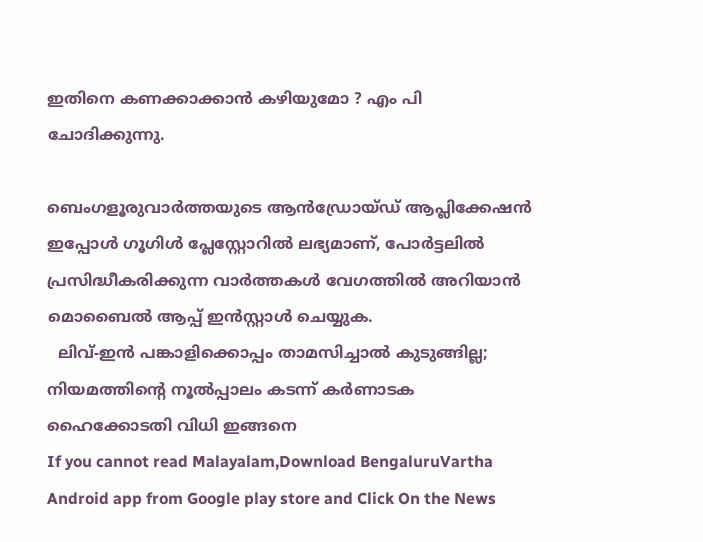ഇതിനെ കണക്കാക്കാൻ കഴിയുമോ ? എം പി ചോദിക്കുന്നു.

ബെംഗളൂരുവാർത്തയുടെ ആൻഡ്രോയ്ഡ് ആപ്ലിക്കേഷൻ ഇപ്പോൾ ഗൂഗിൾ പ്ലേസ്റ്റോറിൽ ലഭ്യമാണ്, പോർട്ടലിൽ പ്രസിദ്ധീകരിക്കുന്ന വാർത്തകൾ വേഗത്തിൽ അറിയാൻ മൊബൈൽ ആപ്പ് ഇൻസ്റ്റാൾ ചെയ്യുക.
  ലിവ്-ഇൻ പങ്കാളിക്കൊപ്പം താമസിച്ചാൽ കുടുങ്ങില്ല; നിയമത്തിന്റെ നൂൽപ്പാലം കടന്ന് കർണാടക ഹൈക്കോടതി വിധി ഇങ്ങനെ
If you cannot read Malayalam,Download BengaluruVartha Android app from Google play store and Click On the News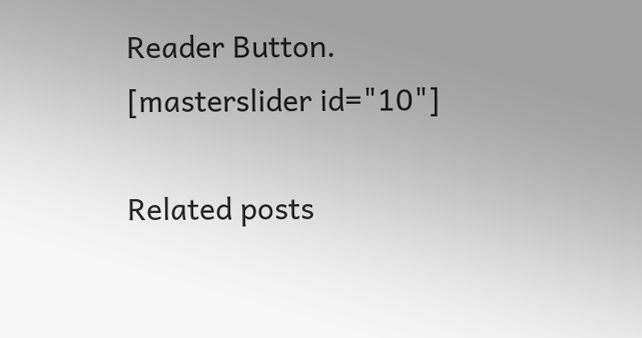Reader Button. [masterslider id="10"]

Related posts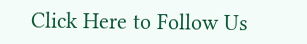Click Here to Follow Us